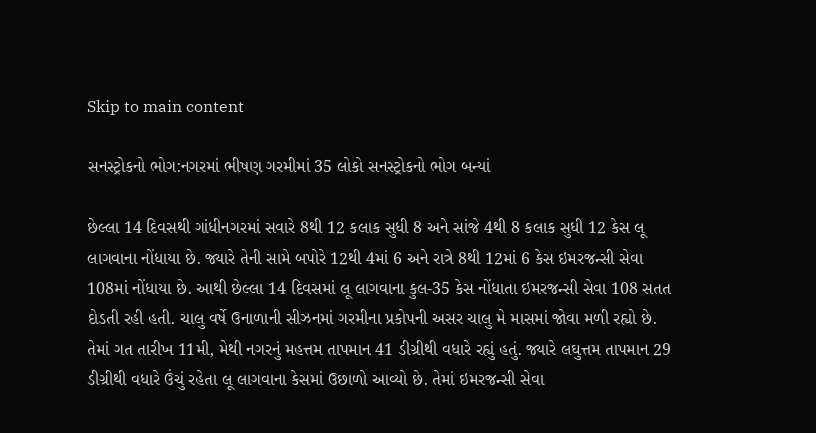Skip to main content

સનસ્ટ્રોકનો ભોગ:નગરમાં ભીષણ ગરમીમાં 35 લોકો સનસ્ટ્રોકનો ભોગ બન્યાં

છેલ્લા 14 દિવસથી ગાંધીનગરમાં સવારે 8થી 12 કલાક સુધી 8 અને સાંજે 4થી 8 કલાક સુધી 12 કેસ લૂ લાગવાના નોંધાયા છે. જ્યારે તેની સામે બપોરે 12થી 4માં 6 અને રાત્રે 8થી 12માં 6 કેસ ઇમરજન્સી સેવા 108માં નોંધાયા છે. આથી છેલ્લા 14 દિવસમાં લૂ લાગવાના કુલ-35 કેસ નોંધાતા ઇમરજન્સી સેવા 108 સતત દોડતી રહી હતી. ચાલુ વર્ષે ઉનાળાની સીઝનમાં ગરમીના પ્રકોપની અસર ચાલુ મે માસમાં જોવા મળી રહ્યો છે. તેમાં ગત તારીખ 11મી, મેથી નગરનું મહત્તમ તાપમાન 41 ડીગ્રીથી વધારે રહ્યું હતું. જ્યારે લઘુત્તમ તાપમાન 29 ડીગ્રીથી વધારે ઉંચું રહેતા લૂ લાગવાના કેસમાં ઉછાળો આવ્યો છે. તેમાં ઇમરજન્સી સેવા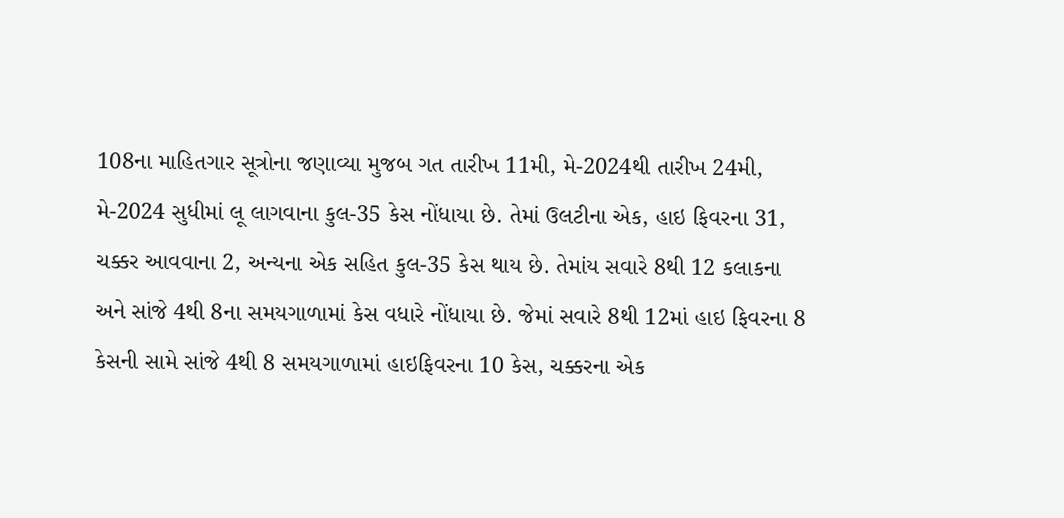108ના માહિતગાર સૂત્રોના જણાવ્યા મુજબ ગત તારીખ 11મી, મે-2024થી તારીખ 24મી, મે-2024 સુધીમાં લૂ લાગવાના કુલ-35 કેસ નોંધાયા છે. તેમાં ઉલટીના એક, હાઇ ફિવરના 31, ચક્કર આવવાના 2, અન્યના એક સહિત કુલ-35 કેસ થાય છે. તેમાંય સવારે 8થી 12 કલાકના અને સાંજે 4થી 8ના સમયગાળામાં કેસ વધારે નોંધાયા છે. જેમાં સવારે 8થી 12માં હાઇ ફિવરના 8 કેસની સામે સાંજે 4થી 8 સમયગાળામાં હાઇફિવરના 10 કેસ, ચક્કરના એક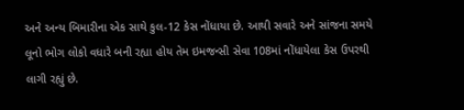અને અન્ય બિમારીના એક સાથે કુલ-12 કેસ નોંધાયા છે. આથી સવારે અને સાંજના સમયે લૂનો ભોગ લોકો વધારે બની રહ્યા હોય તેમ ઇમજન્સી સેવા 108માં નોંધાયેલા કેસ ઉપરથી લાગી રહ્યું છે.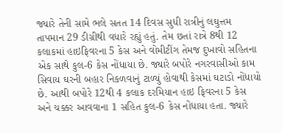જ્યારે તેની સામે ભલે સતત 14 દિવસ સુધી રાત્રીનું લઘુત્તમ તાપમાન 29 ડીગ્રીથી વધારે રહ્યું હતું. તેમ છતાં રાત્રે 8થી 12 કલાકમાં હાઇફિવરના 5 કેસ અને વોમીટીંગ તેમજ દુખાવો સહિતના એક સાથે કુલ-6 કેસ નોંધાયા છે. જ્યારે બપોરે નગરવાસીઓ કામ સિવાય ઘરની બહાર નિકળવાનું ટા‌ળ્યું હોવાથી કેસમાં ઘટાડો નોંધાયો છે. આથી બપોરે 12થી 4 કલાક દરમિયાન હાઇ ફિવરના 5 કેસ અને ચક્કર આવવાના 1 સહિત કુલ-6 કેસ નોંધાયા હતા. જ્યારે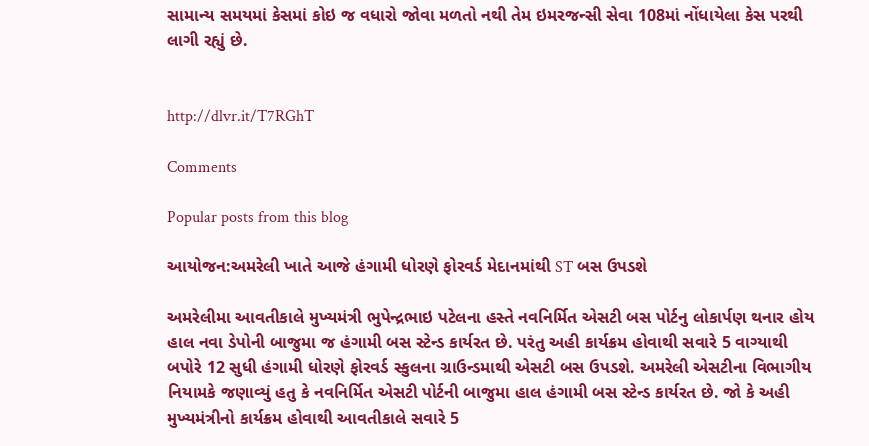સામાન્ય સમયમાં કેસમાં કોઇ જ વધારો જોવા મ‌ળતો નથી તેમ ઇમરજન્સી સેવા 108માં નોંધાયેલા કેસ પરથી લાગી રહ્યું છે.


http://dlvr.it/T7RGhT

Comments

Popular posts from this blog

આયોજન:અમરેલી ખાતે આજે હંગામી ધોરણે ફોરવર્ડ મેદાનમાંથી ST બસ ઉપડશે

અમરેલીમા આવતીકાલે મુખ્યમંત્રી ભુપેન્દ્રભાઇ પટેલના હસ્તે નવનિર્મિત એસટી બસ પોર્ટનુ લોકાર્પણ થનાર હોય હાલ નવા ડેપોની બાજુમા જ હંગામી બસ સ્ટેન્ડ કાર્યરત છે. પરંતુ અહી કાર્યક્રમ હોવાથી સવારે 5 વાગ્યાથી બપોરે 12 સુધી હંગામી ધોરણે ફોરવર્ડ સ્કુલના ગ્રાઉન્ડમાથી એસટી બસ ઉપડશે. અમરેલી એસટીના વિભાગીય નિયામકે જણાવ્યું હતુ કે નવનિર્મિત એસટી પોર્ટની બાજુમા હાલ હંગામી બસ સ્ટેન્ડ કાર્યરત છે. જો કે અહી મુખ્યમંત્રીનો કાર્યક્રમ હોવાથી આવતીકાલે સવારે 5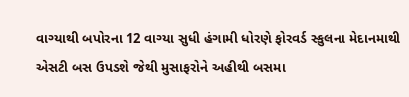વાગ્યાથી બપોરના 12 વાગ્યા સુધી હંગામી ધોરણે ફોરવર્ડ સ્કુલના મેદાનમાથી એસટી બસ ઉપડશે જેથી મુસાફરોને અહીથી બસમા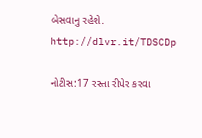બેસવાનુ રહેશે. http://dlvr.it/TDSCDp

નોટીસ:17 રસ્તા રીપેર કરવા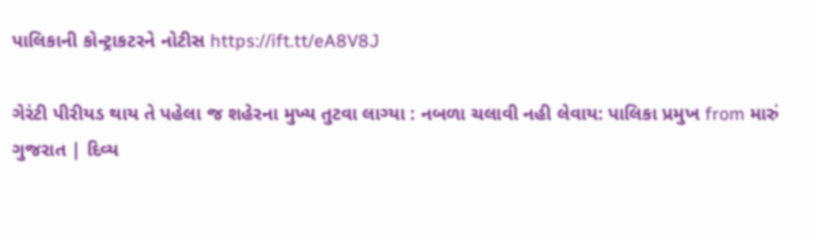પાલિકાની કોન્ટ્રાકટરને નોટીસ https://ift.tt/eA8V8J

ગેરંટી પીરીયડ થાય તે પહેલા જ શહેરના મુખ્ય તુટવા લાગ્યા : નબળા ચલાવી નહી લેવાય: પાલિકા પ્રમુખ from મારું ગુજરાત | દિવ્ય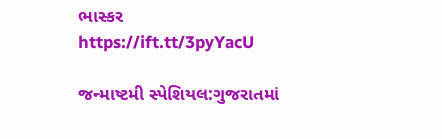ભાસ્કર https://ift.tt/3pyYacU

જન્માષ્ટમી સ્પેશિયલ:ગુજરાતમાં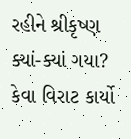રહીને શ્રીકૃષ્ણ ક્યાં-ક્યાં ગયા? કેવા વિરાટ કાર્યો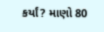કર્યાં? માણો 80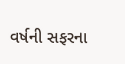વર્ષની સફરના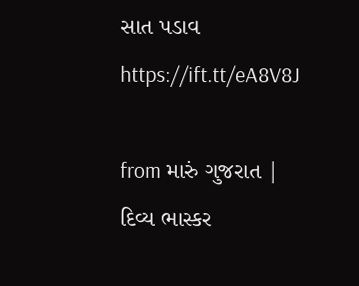સાત પડાવ https://ift.tt/eA8V8J

from મારું ગુજરાત | દિવ્ય ભાસ્કર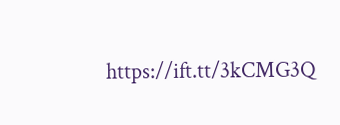https://ift.tt/3kCMG3Q